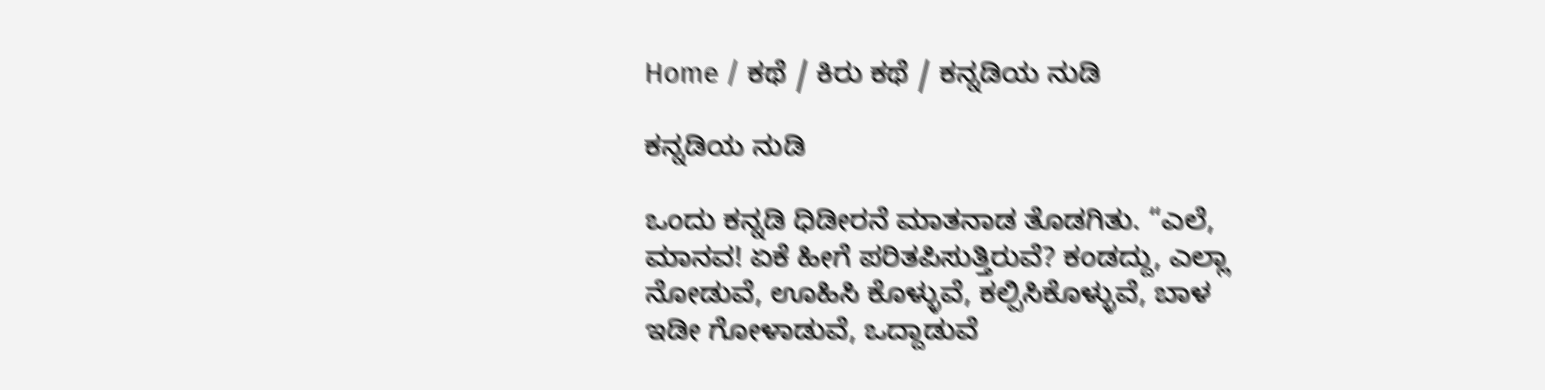Home / ಕಥೆ / ಕಿರು ಕಥೆ / ಕನ್ನಡಿಯ ನುಡಿ

ಕನ್ನಡಿಯ ನುಡಿ

ಒಂದು ಕನ್ನಡಿ ಧಿಡೀರನೆ ಮಾತನಾಡ ತೊಡಗಿತು. “ಎಲೆ, ಮಾನವ! ಏಕೆ ಹೀಗೆ ಪರಿತಪಿಸುತ್ತಿರುವೆ? ಕಂಡದ್ದು, ಎಲ್ಲಾ ನೋಡುವೆ, ಊಹಿಸಿ ಕೊಳ್ಳುವೆ, ಕಲ್ಪಿಸಿಕೊಳ್ಳುವೆ, ಬಾಳ ಇಡೀ ಗೋಳಾಡುವೆ, ಒದ್ದಾಡುವೆ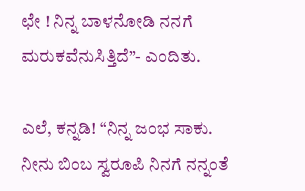ಛೇ ! ನಿನ್ನ ಬಾಳನೋಡಿ ನನಗೆ ಮರುಕವೆನುಸಿತ್ತಿದೆ”- ಎಂದಿತು.

ಎಲೆ, ಕನ್ನಡಿ! “ನಿನ್ನ ಜಂಭ ಸಾಕು. ನೀನು ಬಿಂಬ ಸ್ವರೂಪಿ ನಿನಗೆ ನನ್ನಂತೆ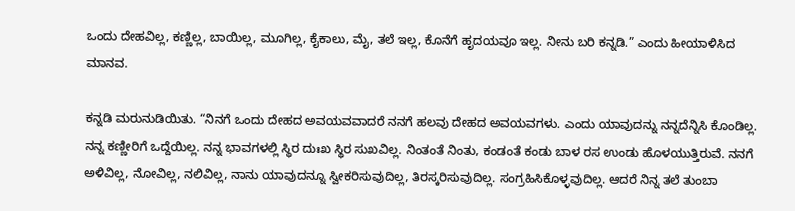ಒಂದು ದೇಹವಿಲ್ಲ, ಕಣ್ಣಿಲ್ಲ, ಬಾಯಿಲ್ಲ, ಮೂಗಿಲ್ಲ, ಕೈಕಾಲು, ಮೈ, ತಲೆ ಇಲ್ಲ, ಕೊನೆಗೆ ಹೃದಯವೂ ಇಲ್ಲ. ನೀನು ಬರಿ ಕನ್ನಡಿ.” ಎಂದು ಹೀಯಾಳಿಸಿದ ಮಾನವ.

ಕನ್ನಡಿ ಮರುನುಡಿಯಿತು. “ನಿನಗೆ ಒಂದು ದೇಹದ ಅವಯವವಾದರೆ ನನಗೆ ಹಲವು ದೇಹದ ಅವಯವಗಳು. ಎಂದು ಯಾವುದನ್ನು ನನ್ನದೆನ್ನಿಸಿ ಕೊಂಡಿಲ್ಲ. ನನ್ನ ಕಣ್ಣೀರಿಗೆ ಒದ್ದೆಯಿಲ್ಲ. ನನ್ನ ಭಾವಗಳಲ್ಲಿ ಸ್ಥಿರ ದುಃಖ ಸ್ಥಿರ ಸುಖವಿಲ್ಲ. ನಿಂತಂತೆ ನಿಂತು, ಕಂಡಂತೆ ಕಂಡು ಬಾಳ ರಸ ಉಂಡು ಹೊಳಯುತ್ತಿರುವೆ. ನನಗೆ ಅಳಿವಿಲ್ಲ, ನೋವಿಲ್ಲ, ನಲಿವಿಲ್ಲ, ನಾನು ಯಾವುದನ್ನೂ ಸ್ವೀಕರಿಸುವುದಿಲ್ಲ, ತಿರಸ್ಕರಿಸುವುದಿಲ್ಲ. ಸಂಗ್ರಹಿಸಿಕೊಳ್ಳವುದಿಲ್ಲ. ಆದರೆ ನಿನ್ನ ತಲೆ ತುಂಬಾ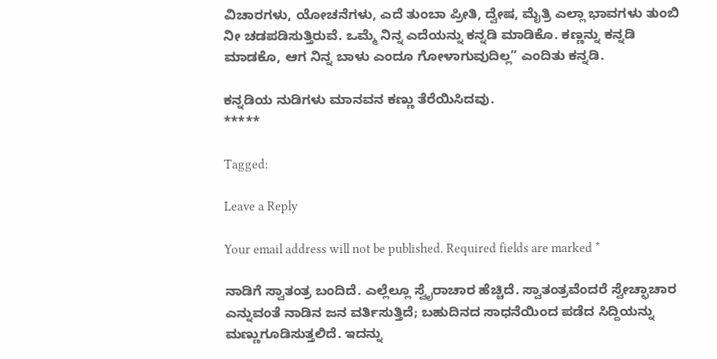ವಿಚಾರಗಳು, ಯೋಚನೆಗಳು, ಎದೆ ತುಂಬಾ ಪ್ರೀತಿ, ದ್ವೇಷ, ಮೈತ್ರಿ ಎಲ್ಲಾ ಭಾವಗಳು ತುಂಬಿ ನೀ ಚಡಪಡಿಸುತ್ತಿರುವೆ. ಒಮ್ಮೆ ನಿನ್ನ ಎದೆಯನ್ನು ಕನ್ನಡಿ ಮಾಡಿಕೊ. ಕಣ್ಣನ್ನು ಕನ್ನಡಿ ಮಾಡಕೊ, ಆಗ ನಿನ್ನ ಬಾಳು ಎಂದೂ ಗೋಳಾಗುವುದಿಲ್ಲ” ಎಂದಿತು ಕನ್ನಡಿ.

ಕನ್ನಡಿಯ ನುಡಿಗಳು ಮಾನವನ ಕಣ್ಣು ತೆರೆಯಿಸಿದವು.
*****

Tagged:

Leave a Reply

Your email address will not be published. Required fields are marked *

ನಾಡಿಗೆ ಸ್ವಾತಂತ್ರ ಬಂದಿದೆ. ಎಲ್ಲೆಲ್ಲೂ ಸ್ವೈರಾಚಾರ ಹೆಚ್ಚಿದೆ. ಸ್ವಾತಂತ್ರವೆಂದರೆ ಸ್ವೇಚ್ಛಾಚಾರ ಎನ್ನುವಂತೆ ನಾಡಿನ ಜನ ವರ್ತಿಸುತ್ತಿದೆ; ಬಹುದಿನದ ಸಾಧನೆಯಿಂದ ಪಡೆದ ಸಿದ್ದಿಯನ್ನು ಮಣ್ಣುಗೂಡಿಸುತ್ತಲಿದೆ. ಇದನ್ನು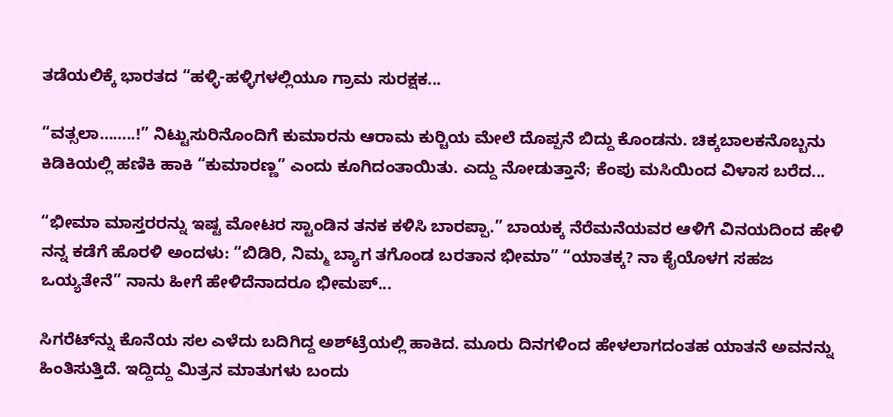ತಡೆಯಲಿಕ್ಕೆ ಭಾರತದ “ಹಳ್ಳಿ-ಹಳ್ಳಿಗಳಲ್ಲಿಯೂ ಗ್ರಾಮ ಸುರಕ್ಷಕ...

“ವತ್ಸಲಾ……..!” ನಿಟ್ಟುಸುರಿನೊಂದಿಗೆ ಕುಮಾರನು ಆರಾಮ ಕುರ್‍ಚಿಯ ಮೇಲೆ ದೊಪ್ಪನೆ ಬಿದ್ದು ಕೊಂಡನು. ಚಿಕ್ಕಬಾಲಕನೊಬ್ಬನು ಕಿಡಿಕಿಯಲ್ಲಿ ಹಣಿಕಿ ಹಾಕಿ “ಕುಮಾರಣ್ಣ” ಎಂದು ಕೂಗಿದಂತಾಯಿತು. ಎದ್ದು ನೋಡುತ್ತಾನೆ; ಕೆಂಪು ಮಸಿಯಿಂದ ವಿಳಾಸ ಬರೆದ...

“ಭೀಮಾ ಮಾಸ್ತರರನ್ನು ಇಷ್ಟ ಮೋಟರ ಸ್ಟಾಂಡಿನ ತನಕ ಕಳಿಸಿ ಬಾರಪ್ಪಾ.” ಬಾಯಕ್ಕ ನೆರೆಮನೆಯವರ ಆಳಿಗೆ ವಿನಯದಿಂದ ಹೇಳಿ ನನ್ನ ಕಡೆಗೆ ಹೊರಳಿ ಅಂದಳು: “ಬಿಡಿರಿ, ನಿಮ್ಮ ಬ್ಯಾಗ ತಗೊಂಡ ಬರತಾನ ಭೀಮಾ” “ಯಾತಕ್ಕ? ನಾ ಕೈಯೊಳಗ ಸಹಜ ಒಯ್ಯತೇನೆ” ನಾನು ಹೀಗೆ ಹೇಳಿದೆನಾದರೂ ಭೀಮಪ್...

ಸಿಗರೆಟ್‌ನ್ನು ಕೊನೆಯ ಸಲ ಎಳೆದು ಬದಿಗಿದ್ದ ಅಶ್‌ಟ್ರೆಯಲ್ಲಿ ಹಾಕಿದ. ಮೂರು ದಿನಗಳಿಂದ ಹೇಳಲಾಗದಂತಹ ಯಾತನೆ ಅವನನ್ನು ಹಿಂತಿಸುತ್ತಿದೆ. ಇದ್ದಿದ್ದು ಮಿತ್ರನ ಮಾತುಗಳು ಬಂದು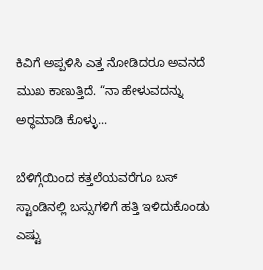ಕಿವಿಗೆ ಅಪ್ಪಳಿಸಿ ಎತ್ತ ನೋಡಿದರೂ ಅವನದೆ ಮುಖ ಕಾಣುತ್ತಿದೆ. “ನಾ ಹೇಳುವದನ್ನು ಅರ್‍ಥಮಾಡಿ ಕೊಳ್ಳು...

ಬೆಳಿಗ್ಗೆಯಿಂದ ಕತ್ತಲೆಯವರೆಗೂ ಬಸ್ ಸ್ಟಾಂಡಿನಲ್ಲಿ ಬಸ್ಸುಗಳಿಗೆ ಹತ್ತಿ ಇಳಿದುಕೊಂಡು ಎಷ್ಟು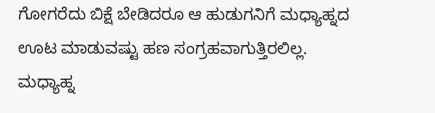ಗೋಗರೆದು ಬಿಕ್ಷೆ ಬೇಡಿದರೂ ಆ ಹುಡುಗನಿಗೆ ಮಧ್ಯಾಹ್ನದ ಊಟ ಮಾಡುವಷ್ಟು ಹಣ ಸಂಗ್ರಹವಾಗುತ್ತಿರಲಿಲ್ಲ. ಮಧ್ಯಾಹ್ನ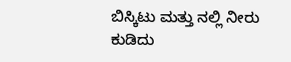ಬಿಸ್ಕಿಟು ಮತ್ತು ನಲ್ಲಿ ನೀರು ಕುಡಿದು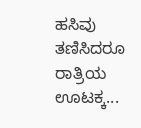ಹಸಿವು ತಣಿಸಿದರೂ ರಾತ್ರಿಯ ಊಟಕ್ಕ...